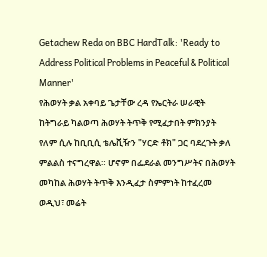Getachew Reda on BBC HardTalk: 'Ready to Address Political Problems in Peaceful & Political Manner'
የሕወሃት ቃል አቀባይ ጌታቸው ረዳ የኤርትራ ሠራዊት ከትግራይ ካልወጣ ሕወሃት ትጥቅ የሚፈታበት ምክንያት የለም ሲሉ ከቢቢሲ ቴሌቪዥን "ሃርድ ቶክ" ጋር ባደረጉት ቃለ ምልልስ ተናግረዋል። ሆኖም በፌደራል መንግሥትና በሕወሃት መካከል ሕወሃት ትጥቅ እንዲፈታ ስምምነት ከተፈረመ ወዲህ፣ መሬት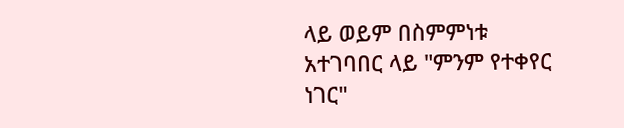ላይ ወይም በስምምነቱ አተገባበር ላይ "ምንም የተቀየር ነገር"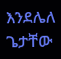እንደሌለ ጌታቸው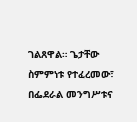ገልጸዋል። ጌታቸው ስምምነቱ የተፈረመው፣ በፌደራል መንግሥቱና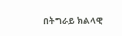በትግራይ ክልላዊ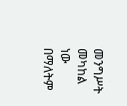መንግሥት መካከል ነው በማለትም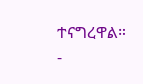ተናግረዋል።
-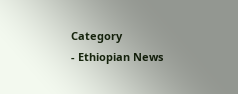Category
- Ethiopian News